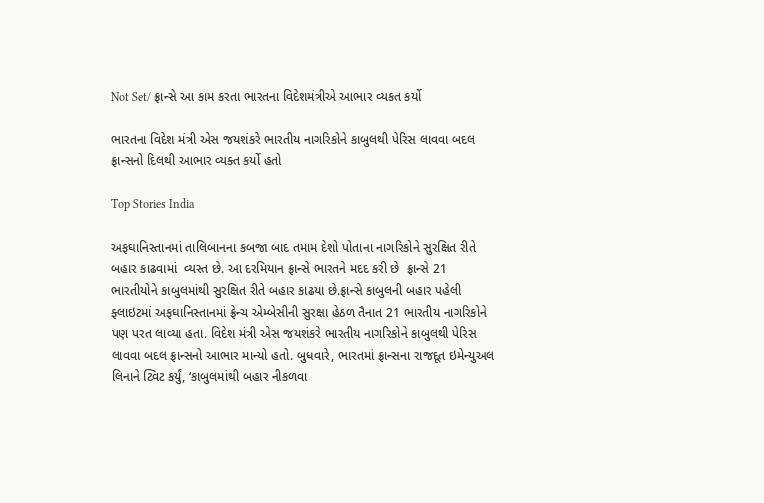Not Set/ ફ્રાન્સે આ કામ કરતા ભારતના વિદેશમંત્રીએ આભાર વ્યકત કર્યો

ભારતના વિદેશ મંત્રી એસ જયશંકરે ભારતીય નાગરિકોને કાબુલથી પેરિસ લાવવા બદલ ફ્રાન્સનો દિલથી આભાર વ્યક્ત કર્યો હતો

Top Stories India

અફઘાનિસ્તાનમાં તાલિબાનના કબજા બાદ તમામ દેશો પોતાના નાગરિકોને સુરક્ષિત રીતે બહાર કાઢવામાં  વ્યસ્ત છે. આ દરમિયાન ફ્રાન્સે ભારતને મદદ કરી છે  ફ્રાન્સે 21 ભારતીયોને કાબુલમાંથી સુરક્ષિત રીતે બહાર કાઢયા છે.ફ્રાન્સે કાબુલની બહાર પહેલી ફ્લાઇટમાં અફઘાનિસ્તાનમાં ફ્રેન્ચ એમ્બેસીની સુરક્ષા હેઠળ તૈનાત 21 ભારતીય નાગરિકોને પણ પરત લાવ્યા હતા. વિદેશ મંત્રી એસ જયશંકરે ભારતીય નાગરિકોને કાબુલથી પેરિસ લાવવા બદલ ફ્રાન્સનો આભાર માન્યો હતો. બુધવારે, ભારતમાં ફ્રાન્સના રાજદૂત ઇમેન્યુઅલ લિનાને ટ્વિટ કર્યું, ‘કાબુલમાંથી બહાર નીકળવા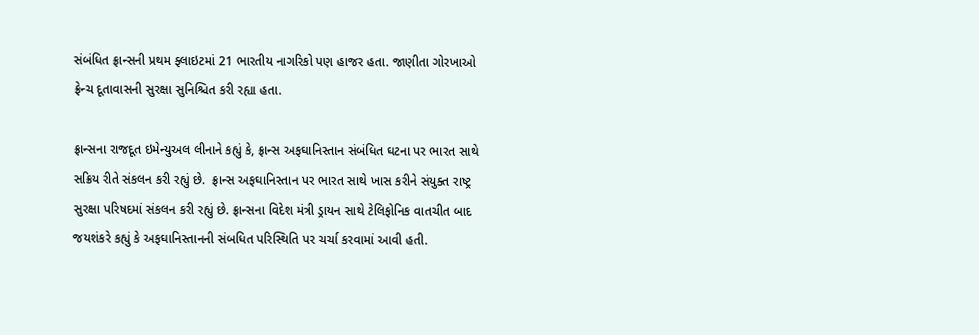સંબંધિત ફ્રાન્સની પ્રથમ ફ્લાઇટમાં 21 ભારતીય નાગરિકો પણ હાજર હતા. જાણીતા ગોરખાઓ ફ્રેન્ચ દૂતાવાસની સુરક્ષા સુનિશ્ચિત કરી રહ્યા હતા.

ફ્રાન્સના રાજદૂત ઇમેન્યુઅલ લીનાને કહ્યું કે, ફ્રાન્સ અફઘાનિસ્તાન સંબંધિત ઘટના પર ભારત સાથે સક્રિય રીતે સંકલન કરી રહ્યું છે.  ફ્રાન્સ અફઘાનિસ્તાન પર ભારત સાથે ખાસ કરીને સંયુક્ત રાષ્ટ્ર સુરક્ષા પરિષદમાં સંકલન કરી રહ્યું છે. ફ્રાન્સના વિદેશ મંત્રી ડ્રાયન સાથે ટેલિફોનિક વાતચીત બાદ જયશંકરે કહ્યું કે અફઘાનિસ્તાનની સંબધિત પરિસ્થિતિ પર ચર્ચા કરવામાં આવી હતી.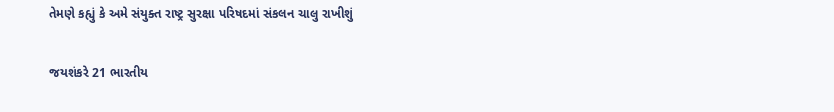તેમણે કહ્યું કે અમે સંયુક્ત રાષ્ટ્ર સુરક્ષા પરિષદમાં સંકલન ચાલુ રાખીશું

જયશંકરે 21 ભારતીય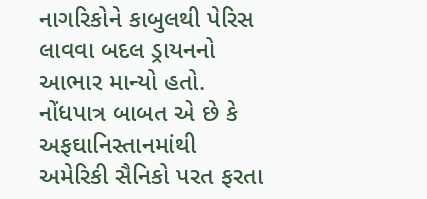નાગરિકોને કાબુલથી પેરિસ લાવવા બદલ ડ્રાયનનો આભાર માન્યો હતો. નોંધપાત્ર બાબત એ છે કે અફઘાનિસ્તાનમાંથી અમેરિકી સૈનિકો પરત ફરતા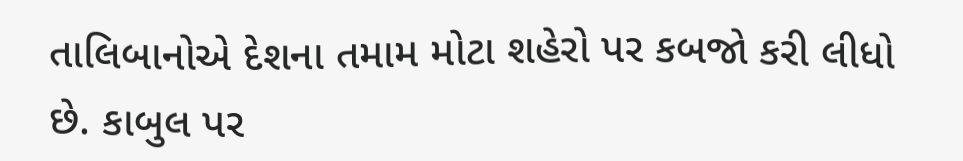તાલિબાનોએ દેશના તમામ મોટા શહેરો પર કબજો કરી લીધો છે. કાબુલ પર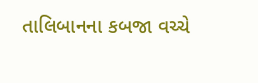તાલિબાનના કબજા વચ્ચે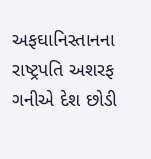અફઘાનિસ્તાનના રાષ્ટ્રપતિ અશરફ ગનીએ દેશ છોડી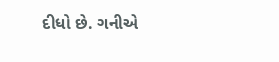દીધો છે. ગનીએ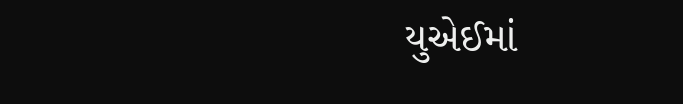યુએઈમાં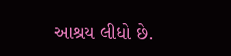આશ્રય લીધો છે.